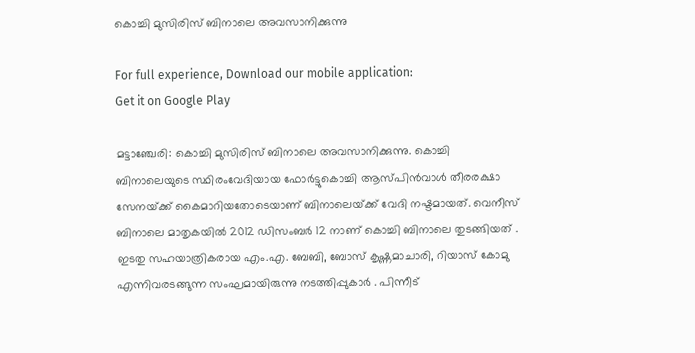കൊച്ചി മുസിരിസ് ബിനാലെ അവസാനിക്കുന്നു

For full experience, Download our mobile application:
Get it on Google Play

മട്ടാഞ്ചേരി: കൊച്ചി മുസിരിസ് ബിനാലെ അവസാനിക്കുന്നു. കൊച്ചി ബിനാലെയുടെ സ്ഥിരംവേദിയായ ഫോര്‍ട്ടുകൊച്ചി ആസ്പിന്‍വാള്‍ തീരരക്ഷാ സേനയ്‌ക്ക് കൈമാറിയതോടെയാണ് ബിനാലെയ്‌ക്ക് വേദി നഷ്ടമായത്. വെനീസ് ബിനാലെ മാതൃകയില്‍ 2012 ഡിസംബർ 12 നാണ് കൊച്ചി ബിനാലെ തുടങ്ങിയത് .
ഇടതു സഹയാത്രികരായ എം.എ. ബേബി, ബോസ് കൃഷ്ണമാചാരി, റിയാസ് കോമു എന്നിവരടങ്ങുന്ന സംഘമായിരുന്നു നടത്തിപ്പുകാർ . പിന്നീട്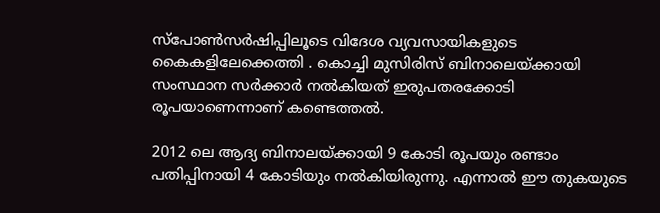സ്‌പോണ്‍സര്‍ഷിപ്പിലൂടെ വിദേശ വ്യവസായികളുടെ കൈകളിലേക്കെത്തി . കൊച്ചി മുസിരിസ് ബിനാലെയ്‌ക്കായി സംസ്ഥാന സര്‍ക്കാര്‍ നല്‍കിയത് ഇരുപതരക്കോടി രൂപയാണെന്നാണ് കണ്ടെത്തൽ.

2012 ലെ ആദ്യ ബിനാലയ്‌ക്കായി 9 കോടി രൂപയും രണ്ടാം പതിപ്പിനായി 4 കോടിയും നല്‍കിയിരുന്നു. എന്നാല്‍ ഈ തുകയുടെ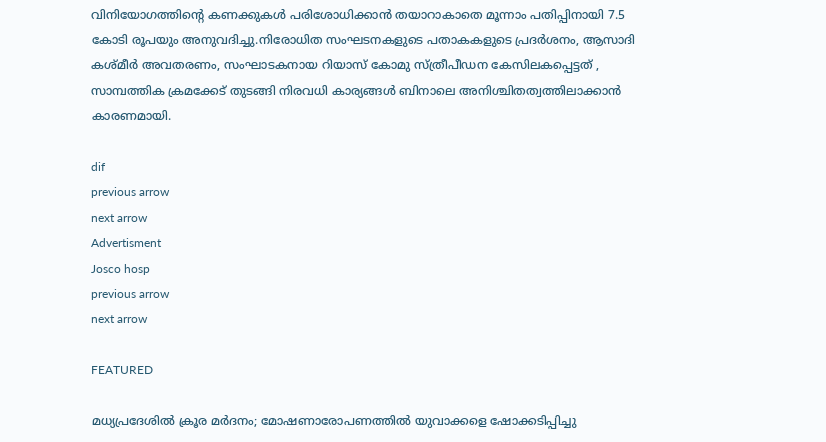വിനിയോഗത്തിന്റെ കണക്കുകള്‍ പരിശോധിക്കാന്‍ തയാറാകാതെ മൂന്നാം പതിപ്പിനായി 7.5 കോടി രൂപയും അനുവദിച്ചു.നിരോധിത സംഘടനകളുടെ പതാകകളുടെ പ്രദര്‍ശനം, ആസാദി കശ്മീര്‍ അവതരണം, സംഘാടകനായ റിയാസ് കോമു സ്ത്രീപീഡന കേസിലകപ്പെട്ടത് , സാമ്പത്തിക ക്രമക്കേട് തുടങ്ങി നിരവധി കാര്യങ്ങൾ ബിനാലെ അനിശ്ചിതത്വത്തിലാക്കാന്‍ കാരണമായി.

dif
previous arrow
next arrow
Advertisment
Josco hosp
previous arrow
next arrow

FEATURED

മധ്യപ്രദേശിൽ ക്രൂര മർദനം; മോഷണാരോപണത്തിൽ യുവാക്കളെ ഷോക്കടിപ്പിച്ചു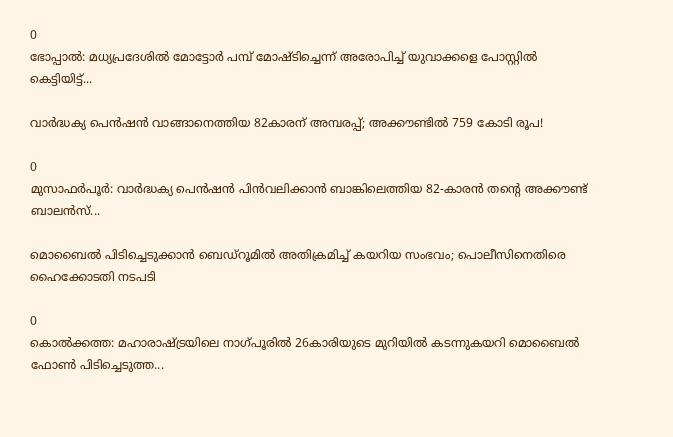0
ഭോപ്പാല്‍: മധ്യപ്രദേശില്‍ മോട്ടോര്‍ പമ്പ് മോഷ്ടിച്ചെന്ന് അരോപിച്ച് യുവാക്കളെ പോസ്റ്റില്‍ കെട്ടിയിട്ട്...

വാർദ്ധക്യ പെൻഷൻ വാങ്ങാനെത്തിയ 82കാരന് അമ്പരപ്പ്; അക്കൗണ്ടിൽ 759 കോടി രൂപ!

0
മുസാഫര്‍പൂര്‍: വാര്‍ദ്ധക്യ പെന്‍ഷന്‍ പിന്‍വലിക്കാന്‍ ബാങ്കിലെത്തിയ 82-കാരന്‍ തന്റെ അക്കൗണ്ട് ബാലന്‍സ്...

മൊബൈൽ പിടിച്ചെടുക്കാൻ ബെഡ്‌റൂമിൽ അതിക്രമിച്ച് കയറിയ സംഭവം; പൊലീസിനെതിരെ ഹൈക്കോടതി നടപടി

0
കൊൽക്കത്ത: മഹാരാഷ്ട്രയിലെ നാഗ്പൂരിൽ 26കാരിയുടെ മുറിയിൽ കടന്നുകയറി മൊബൈൽ ഫോൺ പിടിച്ചെടുത്ത...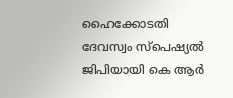ഹൈക്കോടതി ദേവസ്വം സ്പെഷ്യൽ ജിപിയായി കെ ആർ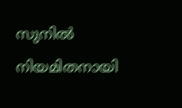സുനിൽ നിയമിതനായി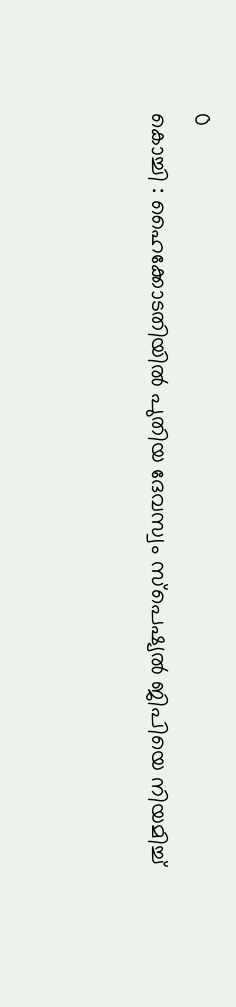0
കൊച്ചി : ഹൈക്കോടതിയിൽ പുതിയ ദേവസ്വം സ്പെഷ്യൽ ജിപിയെ നിയമിച്ച്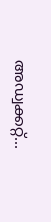അഡ്വക്കറ്റ്...